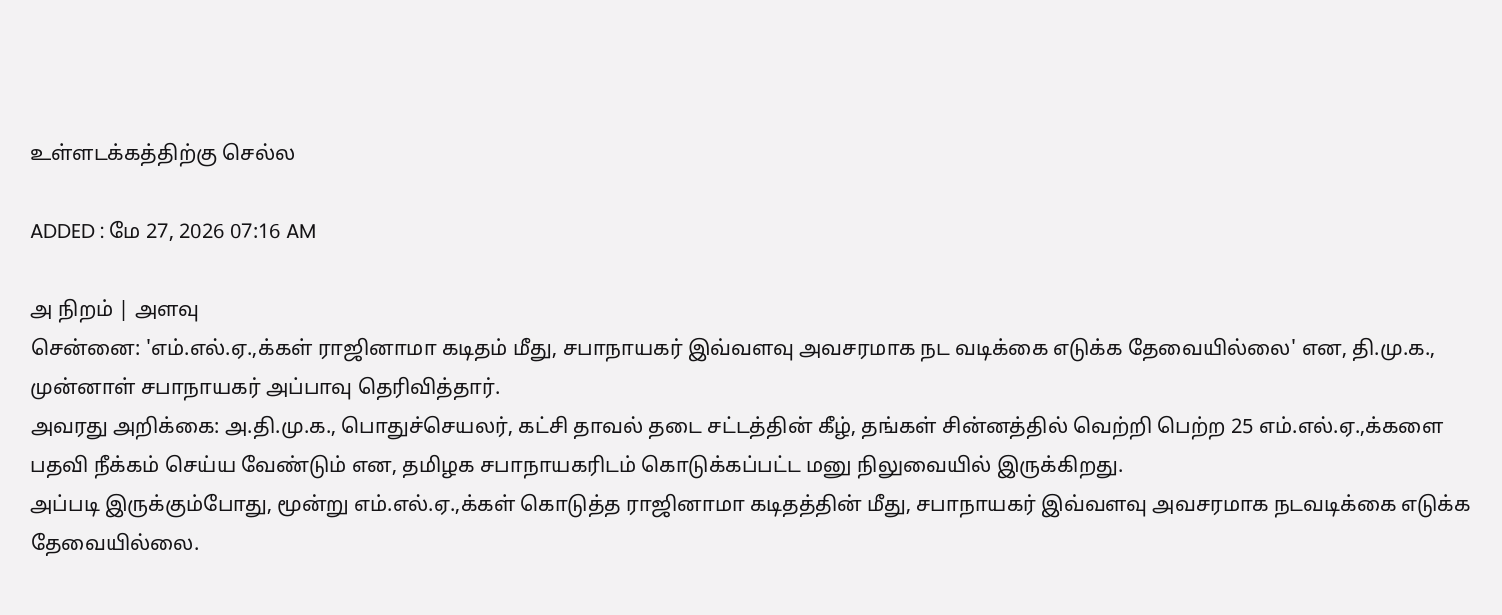உள்ளடக்கத்திற்கு செல்ல

ADDED : மே 27, 2026 07:16 AM

அ நிறம் | அளவு
சென்னை: 'எம்.எல்.ஏ.,க்கள் ராஜினாமா கடிதம் மீது, சபாநாயகர் இவ்வளவு அவசரமாக நட வடிக்கை எடுக்க தேவையில்லை' என, தி.மு.க., முன்னாள் சபாநாயகர் அப்பாவு தெரிவித்தார்.
அவரது அறிக்கை: அ.தி.மு.க., பொதுச்செயலர், கட்சி தாவல் தடை சட்டத்தின் கீழ், தங்கள் சின்னத்தில் வெற்றி பெற்ற 25 எம்.எல்.ஏ.,க்களை பதவி நீக்கம் செய்ய வேண்டும் என, தமிழக சபாநாயகரிடம் கொடுக்கப்பட்ட மனு நிலுவையில் இருக்கிறது.
அப்படி இருக்கும்போது, மூன்று எம்.எல்.ஏ.,க்கள் கொடுத்த ராஜினாமா கடிதத்தின் மீது, சபாநாயகர் இவ்வளவு அவசரமாக நடவடிக்கை எடுக்க தேவையில்லை.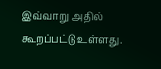இவ்வாறு அதில் கூறப்பட்டு உள்ளது.